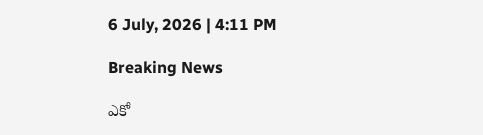6 July, 2026 | 4:11 PM

Breaking News

ఎకో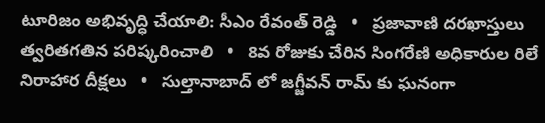టూరిజం అభివృద్ధి చేయాలి: సీఎం రేవంత్ రెడ్డి   •   ప్రజావాణి దరఖాస్తులు త్వరితగతిన పరిష్కరించాలి   •   8వ రోజుకు చేరిన సింగరేణి అధికారుల రిలే నిరాహార దీక్షలు   •   సుల్తానాబాద్ లో జగ్జీవన్ రామ్ కు ఘనంగా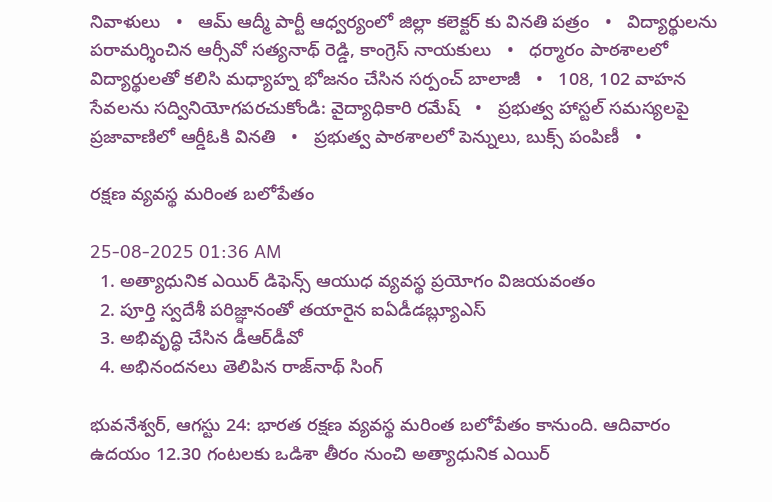నివాళులు   •   ఆమ్ ఆద్మీ పార్టీ ఆధ్వర్యంలో జిల్లా కలెక్టర్ కు వినతి పత్రం   •   విద్యార్థులను పరామర్శించిన ఆర్సీవో సత్యనాథ్ రెడ్డి, కాంగ్రెస్ నాయకులు   •   ధర్మారం పాఠశాలలో విద్యార్థులతో కలిసి మధ్యాహ్న భోజనం చేసిన సర్పంచ్ బాలాజీ   •   108, 102 వాహన సేవలను సద్వినియోగపరచుకోండి: వైద్యాధికారి రమేష్   •   ప్రభుత్వ హాస్టల్ సమస్యలపై ప్రజావాణిలో ఆర్డీఓకి వినతి   •   ప్రభుత్వ పాఠశాలలో పెన్నులు, బుక్స్ పంపిణీ   •

రక్షణ వ్యవస్థ మరింత బలోపేతం

25-08-2025 01:36 AM
  1. అత్యాధునిక ఎయిర్ డిఫెన్స్ ఆయుధ వ్యవస్థ ప్రయోగం విజయవంతం
  2. పూర్తి స్వదేశీ పరిజ్ఞానంతో తయారైన ఐఏడీడబ్ల్యూఎస్
  3. అభివృద్ధి చేసిన డీఆర్‌డీవో
  4. అభినందనలు తెలిపిన రాజ్‌నాథ్ సింగ్

భువనేశ్వర్, ఆగస్టు 24: భారత రక్షణ వ్యవస్థ మరింత బలోపేతం కానుంది. ఆదివారం ఉదయం 12.30 గంటలకు ఒడిశా తీరం నుంచి అత్యాధునిక ఎయిర్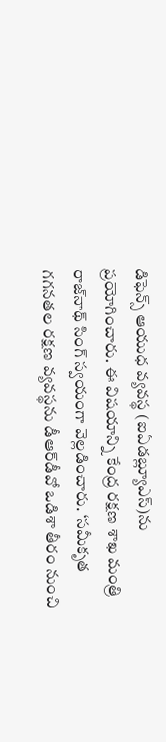డిఫెన్స్ ఆయుధ వ్యవస్థ (ఐఏడబ్ల్యూఎస్)ను ప్రయోగించారు. ఈ విషయాన్ని కేంద్ర రక్షణ శాఖ మంత్రి రాజ్‌నాథ్ సింగ్ స్వయంగా వెల్లడించారు. ‘సమీకృత గగనతల రక్షణ వ్యవస్థను డీఆర్‌డీవో ఒడిశా తీరం నుంచి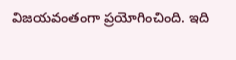విజయవంతంగా ప్రయోగించింది. ఇది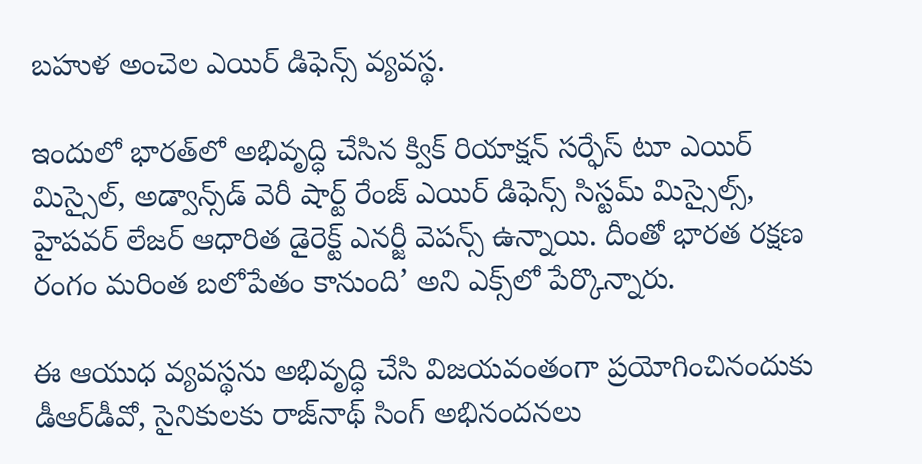బహుళ అంచెల ఎయిర్ డిఫెన్స్ వ్యవస్థ.

ఇందులో భారత్‌లో అభివృద్ధి చేసిన క్విక్ రియాక్షన్ సర్ఫేస్ టూ ఎయిర్ మిస్సైల్, అడ్వాన్స్‌డ్ వెరీ షార్ట్ రేంజ్ ఎయిర్ డిఫెన్స్ సిస్టమ్ మిస్సైల్స్, హైపవర్ లేజర్ ఆధారిత డైరెక్ట్ ఎనర్జీ వెపన్స్ ఉన్నాయి. దీంతో భారత రక్షణ రంగం మరింత బలోపేతం కానుంది’ అని ఎక్స్‌లో పేర్కొన్నారు.

ఈ ఆయుధ వ్యవస్థను అభివృద్ధి చేసి విజయవంతంగా ప్రయోగించినందుకు డీఆర్‌డీవో, సైనికులకు రాజ్‌నాథ్ సింగ్ అభినందనలు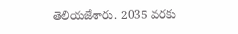తెలియజేశారు. 2035 వరకు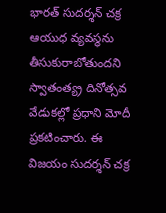భారత్ సుదర్శన్ చక్ర ఆయుధ వ్యవస్థను తీసుకురాబోతుందని స్వాతంత్య్ర దినోత్సవ వేడుకల్లో ప్రధాని మోదీ ప్రకటించారు. ఈ విజయం సుదర్శన్ చక్ర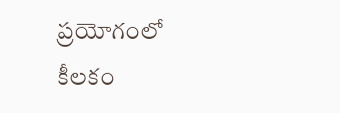ప్రయోగంలో కీలకం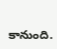కానుంది.